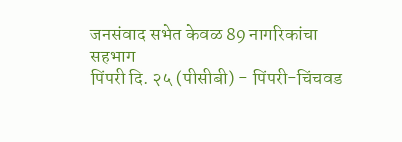जनसंवाद सभेत केवळ 89 नागरिकांचा सहभाग
पिंपरी दि. २५ (पीसीबी) - पिंपरी-चिंचवड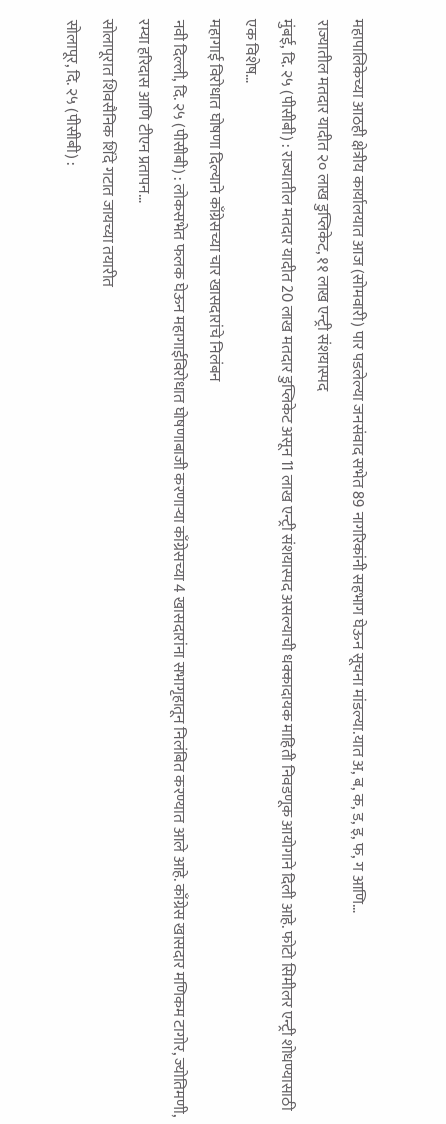महापालिकेच्या आठही क्षेत्रीय कार्यालयात आज (सोमवारी) पार पडलेल्या जनसंवाद सभेत 89 नागरिकांनी सहभाग घेऊन सूचना मांडल्या.यात अ, ब, क, ड, इ, फ, ग आणि…
राज्यातील मतदार यादीत २० लाख डुप्लिकेट, ११ लाख एन्ट्री संशयास्पद
मुंबई, दि. २५ (पीसीबी) : राज्यातील मतदार यादीत 20 लाख मतदार डुप्लिकेट असून 11 लाख एन्ट्री संशयास्पद असल्याची धक्कादायक माहिती निवडणूक आयोगाने दिली आहे. फोटो सिमीलर एन्ट्री शोधण्यासाठी एक विशेष…
महागाई विरोधात घोषणा दिल्याने काँग्रेसच्या चार खासदारांचे निलंबन
नवी दिल्ली, दि. २५ (पीसीबी) : लोकसभेत फलक घेऊन महागाईविरोधात घोषणाबाजी करणाऱ्या काँग्रेसच्या 4 खासदारांना सभागृहातून निलंबित करण्यात आले आहे. काँग्रेस खासदार मणिकम टागोर, ज्योतिमणी, रम्या हरिदास आणि टीएन प्रतापन…
सोलापूरात शिवसैनिक शिंदे गटात जायच्या तयारीत
सोलापूर, दि. २५ (पीसीबी) :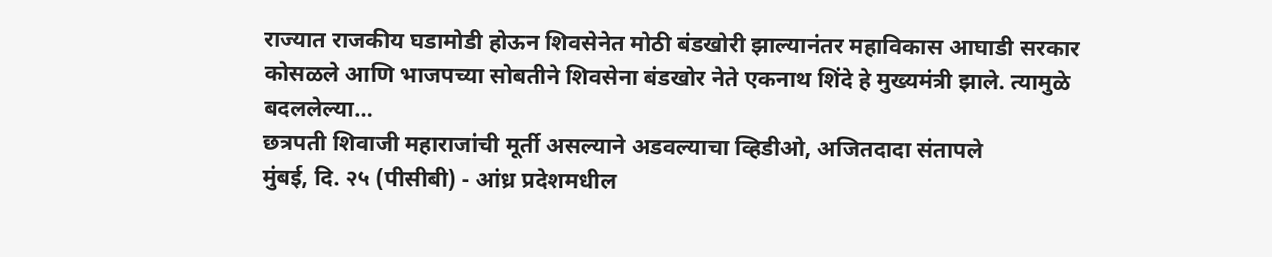राज्यात राजकीय घडामोडी होऊन शिवसेनेत मोठी बंडखोरी झाल्यानंतर महाविकास आघाडी सरकार कोसळले आणि भाजपच्या सोबतीने शिवसेना बंडखोर नेते एकनाथ शिंदे हे मुख्यमंत्री झाले. त्यामुळे बदललेल्या…
छत्रपती शिवाजी महाराजांची मूर्ती असल्याने अडवल्याचा व्हिडीओ, अजितदादा संतापले
मुंबई, दि. २५ (पीसीबी) - आंध्र प्रदेशमधील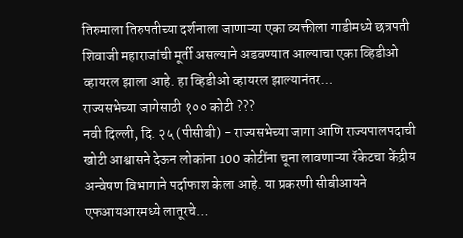तिरुमाला तिरुपतीच्या दर्शनाला जाणाऱ्या एका व्यक्तीला गाडीमध्ये छत्रपती शिवाजी महाराजांची मूर्ती असल्याने अडवण्यात आल्याचा एका व्हिडीओ व्हायरल झाला आहे. हा व्हिडीओ व्हायरल झाल्यानंतर…
राज्यसभेच्या जागेसाठी १०० कोटी ???
नवी दिल्ली, दि. २५ (पीसीबी) - राज्यसभेच्या जागा आणि राज्यपालपदाची खोटी आश्वासने देऊन लोकांना 100 कोटींना चूना लावणाऱ्या रॅकेटचा केंद्रीय अन्वेषण विभागाने पर्दाफाश केला आहे. या प्रकरणी सीबीआयने एफआयआरमध्ये लातूरचे…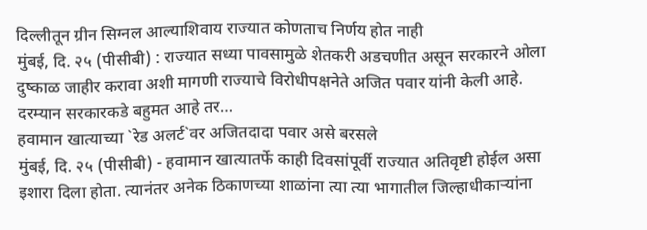दिल्लीतून ग्रीन सिग्नल आल्याशिवाय राज्यात कोणताच निर्णय होत नाही
मुंबई, दि. २५ (पीसीबी) : राज्यात सध्या पावसामुळे शेतकरी अडचणीत असून सरकारने ओला दुष्काळ जाहीर करावा अशी मागणी राज्याचे विरोधीपक्षनेते अजित पवार यांनी केली आहे. दरम्यान सरकारकडे बहुमत आहे तर…
हवामान खात्याच्या `रेड अलर्ट`वर अजितदादा पवार असे बरसले
मुंबई, दि. २५ (पीसीबी) - हवामान खात्यातर्फे काही दिवसांपूर्वी राज्यात अतिवृष्टी होईल असा इशारा दिला होता. त्यानंतर अनेक ठिकाणच्या शाळांना त्या त्या भागातील जिल्हाधीकाऱ्यांना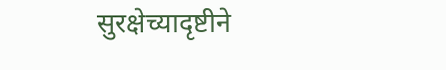सुरक्षेच्यादृष्टीने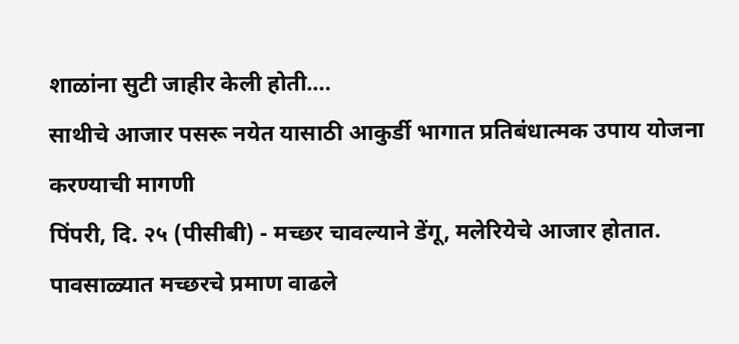शाळांना सुटी जाहीर केली होती.…
साथीचे आजार पसरू नयेत यासाठी आकुर्डी भागात प्रतिबंधात्मक उपाय योजना करण्याची मागणी
पिंपरी, दि. २५ (पीसीबी) - मच्छर चावल्याने डेंगू, मलेरियेचे आजार होतात. पावसाळ्यात मच्छरचे प्रमाण वाढले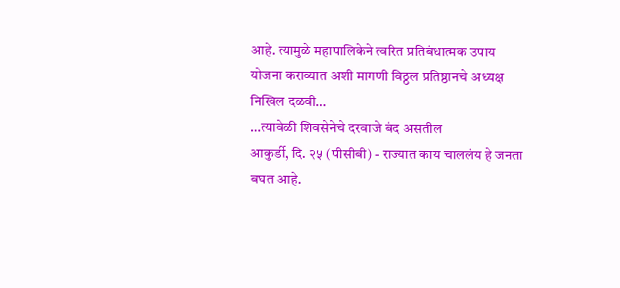आहे. त्यामुळे महापालिकेने त्वरित प्रतिबंधात्मक उपाय योजना कराव्यात अशी मागणी विठ्ठल प्रतिष्ठानचे अध्यक्ष निखिल दळवी…
…त्यावेळी शिवसेनेचे दरवाजे बंद असतील
आकुर्डी, दि. २५ (पीसीबी) - राज्यात काय चाललंय हे जनता बघत आहे.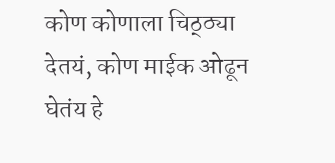कोण कोणाला चिठ्ठ्या देतयं, कोण माईक ओढून घेतंय हे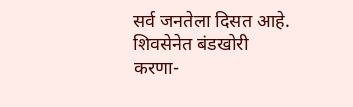सर्व जनतेला दिसत आहे. शिवसेनेत बंडखोरी करणा-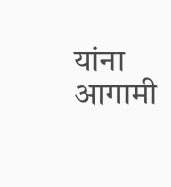यांना आगामी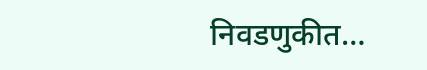निवडणुकीत…